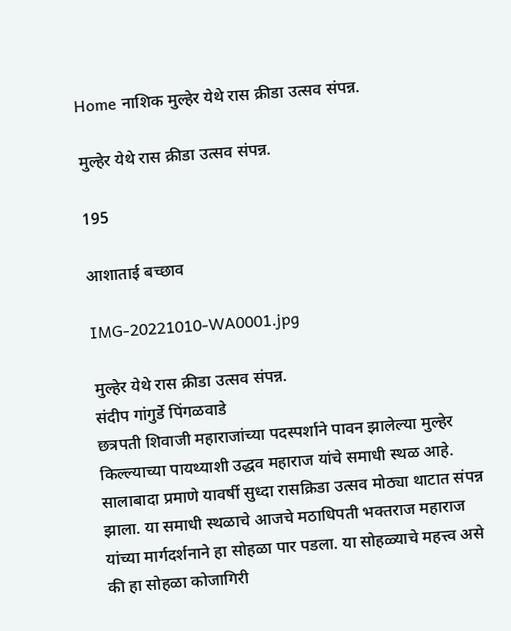Home नाशिक मुल्हेर येथे रास क्रीडा उत्सव संपन्न.

मुल्हेर येथे रास क्रीडा उत्सव संपन्न.

195

आशाताई बच्छाव

IMG-20221010-WA0001.jpg

मुल्हेर येथे रास क्रीडा उत्सव संपन्न.
संदीप गांगुर्डे पिंगळवाडे
छत्रपती शिवाजी महाराजांच्या पदस्पर्शाने पावन झालेल्या मुल्हेर किल्ल्याच्या पायथ्याशी उद्धव महाराज यांचे समाधी स्थळ आहे. सालाबादा प्रमाणे यावर्षी सुध्दा रासक्रिडा उत्सव मोठ्या थाटात संपन्न झाला. या समाधी स्थळाचे आजचे मठाधिपती भक्तराज महाराज यांच्या मार्गदर्शनाने हा सोहळा पार पडला. या सोहळ्याचे महत्त्व असे की हा सोहळा कोजागिरी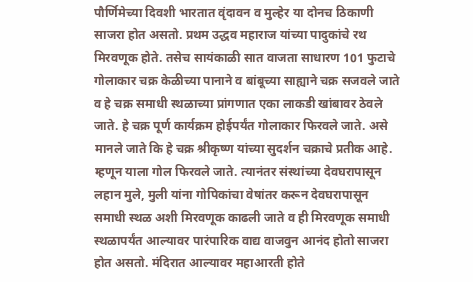पौर्णिमेच्या दिवशी भारतात वृंदावन व मुल्हेर या दोनच ठिकाणी साजरा होत असतो. प्रथम उद्धव महाराज यांच्या पादुकांचे रथ मिरवणूक होते. तसेच सायंकाळी सात वाजता साधारण 101 फुटाचे गोलाकार चक्र केळीच्या पानाने व बांबूच्या साह्याने चक्र सजवले जाते व हे चक्र समाधी स्थळाच्या प्रांगणात एका लाकडी खांबावर ठेवले जाते. हे चक्र पूर्ण कार्यक्रम होईपर्यंत गोलाकार फिरवले जाते. असे मानले जाते कि हे चक्र श्रीकृष्ण यांच्या सुदर्शन चक्राचे प्रतीक आहे. म्हणून याला गोल फिरवले जाते. त्यानंतर संस्थांच्या देवघरापासून लहान मुले, मुली यांना गोपिकांचा वेषांतर करून देवघरापासून समाधी स्थळ अशी मिरवणूक काढली जाते व ही मिरवणूक समाधी स्थळापर्यंत आल्यावर पारंपारिक वाद्य वाजवुन आनंद होतो साजरा होत असतो. मंदिरात आल्यावर महाआरती होते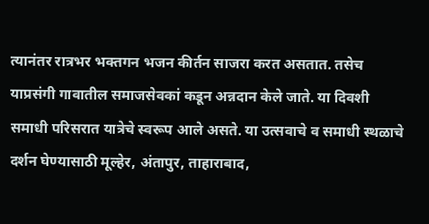त्यानंतर रात्रभर भक्तगन भजन कीर्तन साजरा करत असतात. तसेच याप्रसंगी गावातील समाजसेवकां कडून अन्नदान केले जाते. या दिवशी समाधी परिसरात यात्रेचे स्वरूप आले असते. या उत्सवाचे व समाधी स्थळाचे दर्शन घेण्यासाठी मूल्हेर, अंतापुर, ताहाराबाद,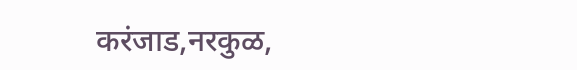करंजाड,नरकुळ,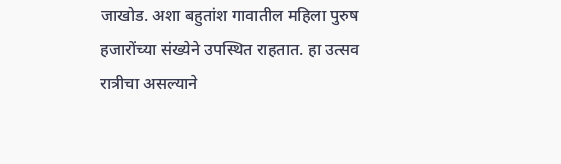जाखोड. अशा बहुतांश गावातील महिला पुरुष हजारोंच्या संख्येने उपस्थित राहतात. हा उत्सव रात्रीचा असल्याने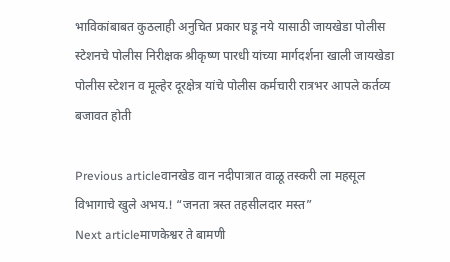भाविकांबाबत कुठलाही अनुचित प्रकार घडू नये यासाठी जायखेडा पोलीस स्टेशनचे पोलीस निरीक्षक श्रीकृष्ण पारधी यांच्या मार्गदर्शना खाली जायखेडा पोलीस स्टेशन व मूल्हेर दूरक्षेत्र यांचे पोलीस कर्मचारी रात्रभर आपले कर्तव्य बजावत होती

Previous articleवानखेड वान नदीपात्रात वाळू तस्करी ला महसूल विभागाचे खुले अभय.! “जनता त्रस्त तहसीलदार मस्त”
Next articleमाणकेश्वर ते बामणी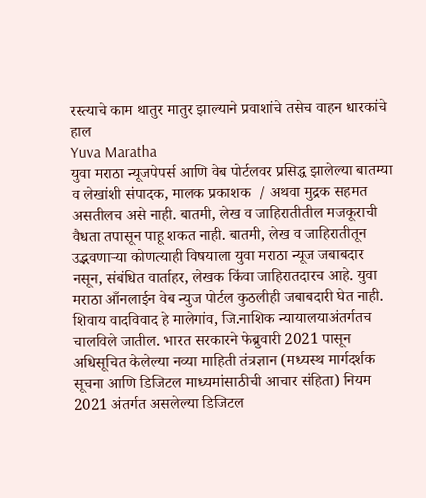रस्त्याचे काम थातुर मातुर झाल्याने प्रवाशांचे तसेच वाहन धारकांचे हाल
Yuva Maratha
युवा मराठा न्यूजपेपर्स आणि वेब पोर्टलवर प्रसिद्ध झालेल्या बातम्या व लेखांशी संपादक, मालक प्रकाशक  / अथवा मुद्रक सहमत असतीलच असे नाही. बातमी, लेख व जाहिरातीतील मजकूराची वैधता तपासून पाहू शकत नाही. बातमी, लेख व जाहिरातीतून उद्भवणाऱ्या कोणत्याही विषयाला युवा मराठा न्यूज जबाबदार नसून, संबंधित वार्ताहर, लेखक किंवा जाहिरातदारच आहे. युवा मराठा आँनलाईन वेब न्युज पोर्टल कुठलीही जबाबदारी घेत नाही. शिवाय वादविवाद हे मालेगांव, जि.नाशिक न्यायालयाअंतर्गतच चालविले जातील. भारत सरकारने फेब्रुवारी 2021 पासून अधिसूचित केलेल्या नव्या माहिती तंत्रज्ञान (मध्यस्थ मार्गदर्शक सूचना आणि डिजिटल माध्यमांसाठीची आचार संहिता) नियम 2021 अंतर्गत असलेल्या डिजिटल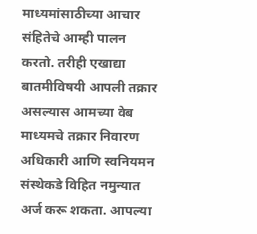माध्यमांसाठीच्या आचार संहितेचे आम्ही पालन करतो. तरीही एखाद्या बातमीविषयी आपली तक्रार असल्यास आमच्या वेब माध्यमचे तक्रार निवारण अधिकारी आणि स्वनियमन संस्थेकडे विहित नमुन्यात अर्ज करू शकता. आपल्या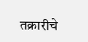तक्रारीचे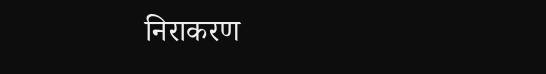निराकरण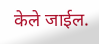केले जाईल.